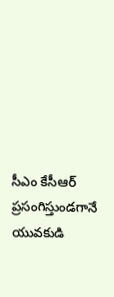సీఎం కేసీఆర్ ప్రసంగిస్తుండగానే యువకుడి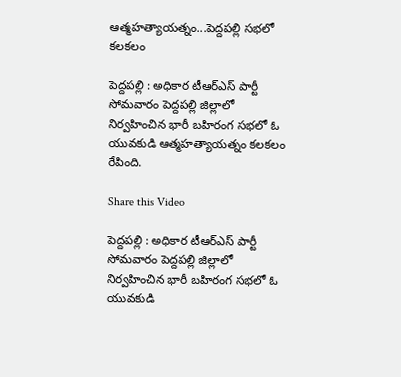ఆత్మహత్యాయత్నం...పెద్దపల్లి సభలో కలకలం

పెద్దపల్లి : అధికార టీఆర్ఎస్ పార్టీ సోమవారం పెద్దపల్లి జిల్లాలో నిర్వహించిన భారీ బహిరంగ సభలో ఓ యువకుడి ఆత్మహత్యాయత్నం కలకలం రేపింది.

Share this Video

పెద్దపల్లి : అధికార టీఆర్ఎస్ పార్టీ సోమవారం పెద్దపల్లి జిల్లాలో నిర్వహించిన భారీ బహిరంగ సభలో ఓ యువకుడి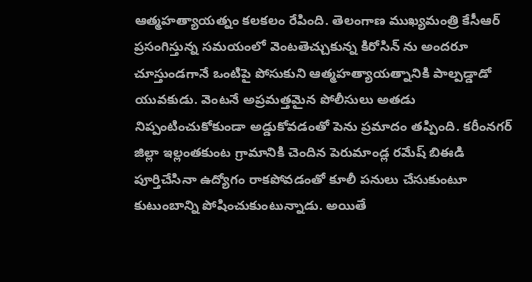ఆత్మహత్యాయత్నం కలకలం రేపింది. తెలంగాణ ముఖ్యమంత్రి కేసీఆర్ ప్రసంగిస్తున్న సమయంలో వెంటతెచ్చుకున్న కిరోసిన్ ను అందరూ చూస్తుండగానే ఒంటిపై పోసుకుని ఆత్మహత్యాయత్నానికి పాల్పడ్డాడో యువకుడు. వెంటనే అప్రమత్తమైన పోలీసులు అతడు నిప్పంటించుకోకుండా అడ్డుకోవడంతో పెను ప్రమాదం తప్పింది. కరీంనగర్ జిల్లా ఇల్లంతకుంట గ్రామానికి చెందిన పెరుమాండ్ల రమేష్ బిఈడి పూర్తిచేసినా ఉద్యోగం రాకపోవడంతో కూలీ పనులు చేసుకుంటూ కుటుంబాన్ని పోషించుకుంటున్నాడు. అయితే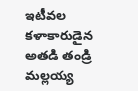ఇటీవల కళాకారుడైన అతడి తండ్రి మల్లయ్య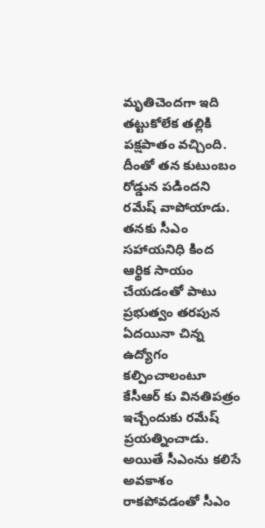మృతిచెందగా ఇది తట్టుకోలేక తల్లికి పక్షపాతం వచ్చింది. దీంతో తన కుటుంబం రోడ్డున పడిందని రమేష్ వాపోయాడు. తనకు సీఎం సహాయనిధి కింద ఆర్థిక సాయం చేయడంతో పాటు ప్రభుత్వం తరపున ఏదయినా చిన్న ఉద్యోగం కల్పించాలంటూ కేసీఆర్ కు వినతిపత్రం ఇచ్చేందుకు రమేష్ ప్రయత్నించాడు. అయితే సీఎంను కలిసే అవకాశం రాకపోవడంతో సీఎం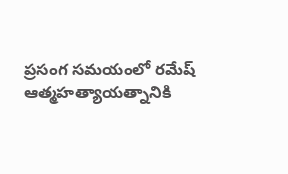ప్రసంగ సమయంలో రమేష్ ఆత్మహత్యాయత్నానికి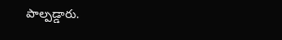పాల్పడ్డారు.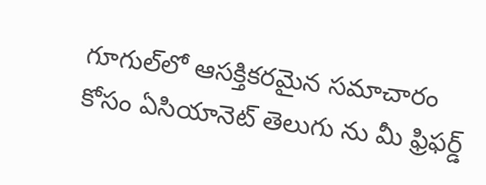గూగుల్‌లో ఆసక్తికరమైన సమాచారం కోసం ఏసియానెట్ తెలుగు ను మీ ఫ్రిఫర్డ్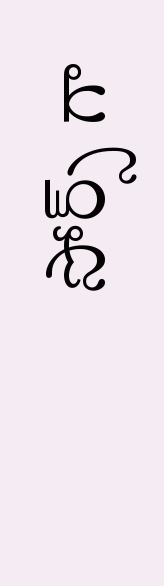సోర్స్ గా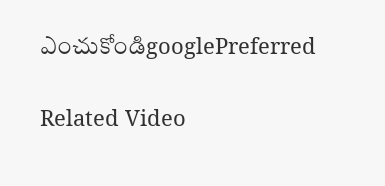ఎంచుకోండిgooglePreferred

Related Video